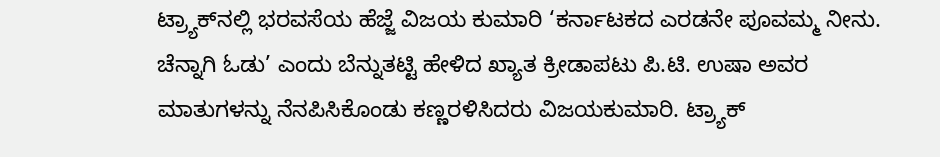ಟ್ರ್ಯಾಕ್‌ನಲ್ಲಿ ಭರವಸೆಯ ಹೆಜ್ಜೆ ವಿಜಯ ಕುಮಾರಿ ‘ಕರ್ನಾಟಕದ ಎರಡನೇ ಪೂವಮ್ಮ ನೀನು. ಚೆನ್ನಾಗಿ ಓಡು’ ಎಂದು ಬೆನ್ನುತಟ್ಟಿ ಹೇಳಿದ ಖ್ಯಾತ ಕ್ರೀಡಾಪಟು ಪಿ.ಟಿ. ಉಷಾ ಅವರ ಮಾತುಗಳನ್ನು ನೆನಪಿಸಿಕೊಂಡು ಕಣ್ಣರಳಿಸಿದರು ವಿಜಯಕುಮಾರಿ. ಟ್ರ್ಯಾಕ್‌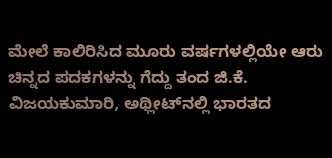ಮೇಲೆ ಕಾಲಿರಿಸಿದ ಮೂರು ವರ್ಷಗಳಲ್ಲಿಯೇ ಆರು ಚಿನ್ನದ ಪದಕಗಳನ್ನು ಗೆದ್ದು ತಂದ ಜಿ.ಕೆ. ವಿಜಯಕುಮಾರಿ, ಅಥ್ಲೀಟ್‌ನಲ್ಲಿ ಭಾರತದ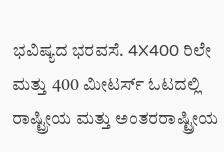ಭವಿಷ್ಯದ ಭರವಸೆ. 4X400 ರಿಲೇ ಮತ್ತು 400 ಮೀಟರ್ಸ್ ಓಟದಲ್ಲಿ ರಾಷ್ಟ್ರೀಯ ಮತ್ತು ಅಂತರರಾಷ್ಟ್ರೀಯ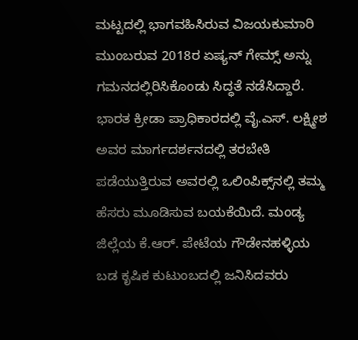ಮಟ್ಟದಲ್ಲಿ ಭಾಗವಹಿಸಿರುವ ವಿಜಯಕುಮಾರಿ ಮುಂಬರುವ 2018ರ ಏಷ್ಯನ್‌ ಗೇಮ್ಸ್‌ ಅನ್ನು ಗಮನದಲ್ಲಿರಿಸಿಕೊಂಡು ಸಿದ್ಧತೆ ನಡೆಸಿದ್ದಾರೆ. ಭಾರತ ಕ್ರೀಡಾ ಪ್ರಾಧಿಕಾರದಲ್ಲಿ ವೈ.ಎಸ್‌. ಲಕ್ಷ್ಮೀಶ ಅವರ ಮಾರ್ಗದರ್ಶನದಲ್ಲಿ ತರಬೇತಿ ಪಡೆಯುತ್ತಿರುವ ಅವರಲ್ಲಿ ಒಲಿಂಪಿಕ್ಸ್‌ನಲ್ಲಿ ತಮ್ಮ ಹೆಸರು ಮೂಡಿಸುವ ಬಯಕೆಯಿದೆ. ಮಂಡ್ಯ ಜಿಲ್ಲೆಯ ಕೆ.ಆರ್‌. ಪೇಟೆಯ ಗೌಡೇನಹಳ್ಳಿಯ ಬಡ ಕೃಷಿಕ ಕುಟುಂಬದಲ್ಲಿ ಜನಿಸಿದವರು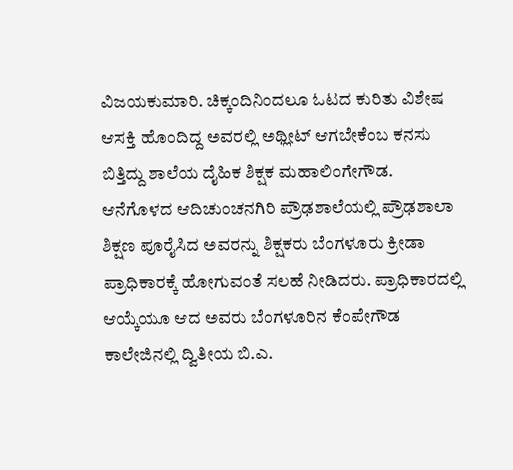ವಿಜಯಕುಮಾರಿ. ಚಿಕ್ಕಂದಿನಿಂದಲೂ ಓಟದ ಕುರಿತು ವಿಶೇಷ ಆಸಕ್ತಿ ಹೊಂದಿದ್ದ ಅವರಲ್ಲಿ ಅಥ್ಲೀಟ್‌ ಆಗಬೇಕೆಂಬ ಕನಸು ಬಿತ್ತಿದ್ದು ಶಾಲೆಯ ದೈಹಿಕ ಶಿಕ್ಷಕ ಮಹಾಲಿಂಗೇಗೌಡ. ಆನೆಗೊಳದ ಆದಿಚುಂಚನಗಿರಿ ಪ್ರೌಢಶಾಲೆಯಲ್ಲಿ ಪ್ರೌಢಶಾಲಾ ಶಿಕ್ಷಣ ಪೂರೈಸಿದ ಅವರನ್ನು ಶಿಕ್ಷಕರು ಬೆಂಗಳೂರು ಕ್ರೀಡಾ ಪ್ರಾಧಿಕಾರಕ್ಕೆ ಹೋಗುವಂತೆ ಸಲಹೆ ನೀಡಿದರು. ಪ್ರಾಧಿಕಾರದಲ್ಲಿ ಆಯ್ಕೆಯೂ ಆದ ಅವರು ಬೆಂಗಳೂರಿನ ಕೆಂಪೇಗೌಡ ಕಾಲೇಜಿನಲ್ಲಿ ದ್ವಿತೀಯ ಬಿ.ಎ.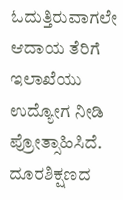ಓದುತ್ತಿರುವಾಗಲೇ ಆದಾಯ ತೆರಿಗೆ ಇಲಾಖೆಯು ಉದ್ಯೋಗ ನೀಡಿ ಪ್ರೋತ್ಸಾಹಿಸಿದೆ. ದೂರಶಿಕ್ಷಣದ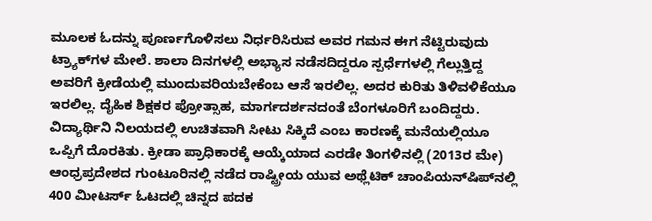ಮೂಲಕ ಓದನ್ನು ಪೂರ್ಣಗೊಳಿಸಲು ನಿರ್ಧರಿಸಿರುವ ಅವರ ಗಮನ ಈಗ ನೆಟ್ಟಿರುವುದು ಟ್ರ್ಯಾಕ್‌ಗಳ ಮೇಲೆ. ಶಾಲಾ ದಿನಗಳಲ್ಲಿ ಅಭ್ಯಾಸ ನಡೆಸದಿದ್ದರೂ ಸ್ಪರ್ಧೆಗಳಲ್ಲಿ ಗೆಲ್ಲುತ್ತಿದ್ದ ಅವರಿಗೆ ಕ್ರೀಡೆಯಲ್ಲಿ ಮುಂದುವರಿಯಬೇಕೆಂಬ ಆಸೆ ಇರಲಿಲ್ಲ. ಅದರ ಕುರಿತು ತಿಳಿವಳಿಕೆಯೂ ಇರಲಿಲ್ಲ. ದೈಹಿಕ ಶಿಕ್ಷಕರ ಪ್ರೋತ್ಸಾಹ, ಮಾರ್ಗದರ್ಶನದಂತೆ ಬೆಂಗಳೂರಿಗೆ ಬಂದಿದ್ದರು. ವಿದ್ಯಾರ್ಥಿನಿ ನಿಲಯದಲ್ಲಿ ಉಚಿತವಾಗಿ ಸೀಟು ಸಿಕ್ಕಿದೆ ಎಂಬ ಕಾರಣಕ್ಕೆ ಮನೆಯಲ್ಲಿಯೂ ಒಪ್ಪಿಗೆ ದೊರಕಿತು. ಕ್ರೀಡಾ ಪ್ರಾಧಿಕಾರಕ್ಕೆ ಆಯ್ಕೆಯಾದ ಎರಡೇ ತಿಂಗಳಿನಲ್ಲಿ (2013ರ ಮೇ) ಆಂಧ್ರಪ್ರದೇಶದ ಗುಂಟೂರಿನಲ್ಲಿ ನಡೆದ ರಾಷ್ಟ್ರೀಯ ಯುವ ಅಥ್ಲೆಟಿಕ್‌ ಚಾಂಪಿಯನ್‌ಷಿಪ್‌ನಲ್ಲಿ 400 ಮೀಟರ್ಸ್ ಓಟದಲ್ಲಿ ಚಿನ್ನದ ಪದಕ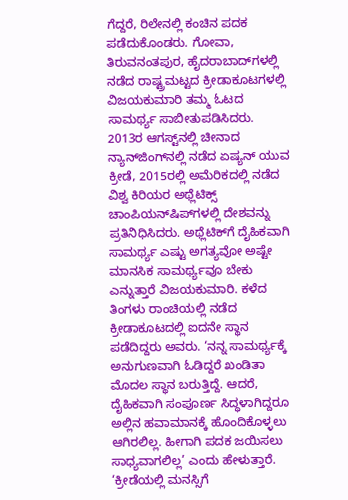ಗೆದ್ದರೆ, ರಿಲೇನಲ್ಲಿ ಕಂಚಿನ ಪದಕ ಪಡೆದುಕೊಂಡರು. ಗೋವಾ, ತಿರುವನಂತಪುರ, ಹೈದರಾಬಾದ್‌ಗಳಲ್ಲಿ ನಡೆದ ರಾಷ್ಟ್ರಮಟ್ಟದ ಕ್ರೀಡಾಕೂಟಗಳಲ್ಲಿ ವಿಜಯಕುಮಾರಿ ತಮ್ಮ ಓಟದ ಸಾಮರ್ಥ್ಯ ಸಾಬೀತುಪಡಿಸಿದರು. 2013ರ ಆಗಸ್ಟ್‌ನಲ್ಲಿ ಚೀನಾದ ನ್ಯಾನ್‌ಜಿಂಗ್‌ನಲ್ಲಿ ನಡೆದ ಏಷ್ಯನ್‌ ಯುವ ಕ್ರೀಡೆ, 2015ರಲ್ಲಿ ಅಮೆರಿಕದಲ್ಲಿ ನಡೆದ ವಿಶ್ವ ಕಿರಿಯರ ಅಥ್ಲೆಟಿಕ್ಸ್‌ ಚಾಂಪಿಯನ್‌ಷಿಪ್‌ಗಳಲ್ಲಿ ದೇಶವನ್ನು ಪ್ರತಿನಿಧಿಸಿದರು. ಅಥ್ಲೆಟಿಕ್‌ಗೆ ದೈಹಿಕವಾಗಿ ಸಾಮರ್ಥ್ಯ ಎಷ್ಟು ಅಗತ್ಯವೋ ಅಷ್ಟೇ ಮಾನಸಿಕ ಸಾಮರ್ಥ್ಯವೂ ಬೇಕು ಎನ್ನುತ್ತಾರೆ ವಿಜಯಕುಮಾರಿ. ಕಳೆದ ತಿಂಗಳು ರಾಂಚಿಯಲ್ಲಿ ನಡೆದ ಕ್ರೀಡಾಕೂಟದಲ್ಲಿ ಐದನೇ ಸ್ಥಾನ ಪಡೆದಿದ್ದರು ಅವರು. ‘ನನ್ನ ಸಾಮರ್ಥ್ಯಕ್ಕೆ ಅನುಗುಣವಾಗಿ ಓಡಿದ್ದರೆ ಖಂಡಿತಾ ಮೊದಲ ಸ್ಥಾನ ಬರುತ್ತಿದ್ದೆ. ಆದರೆ, ದೈಹಿಕವಾಗಿ ಸಂಪೂರ್ಣ ಸಿದ್ಧಳಾಗಿದ್ದರೂ ಅಲ್ಲಿನ ಹವಾಮಾನಕ್ಕೆ ಹೊಂದಿಕೊಳ್ಳಲು ಆಗಿರಲಿಲ್ಲ. ಹೀಗಾಗಿ ಪದಕ ಜಯಿಸಲು ಸಾಧ್ಯವಾಗಲಿಲ್ಲ’ ಎಂದು ಹೇಳುತ್ತಾರೆ. ‘ಕ್ರೀಡೆಯಲ್ಲಿ ಮನಸ್ಸಿಗೆ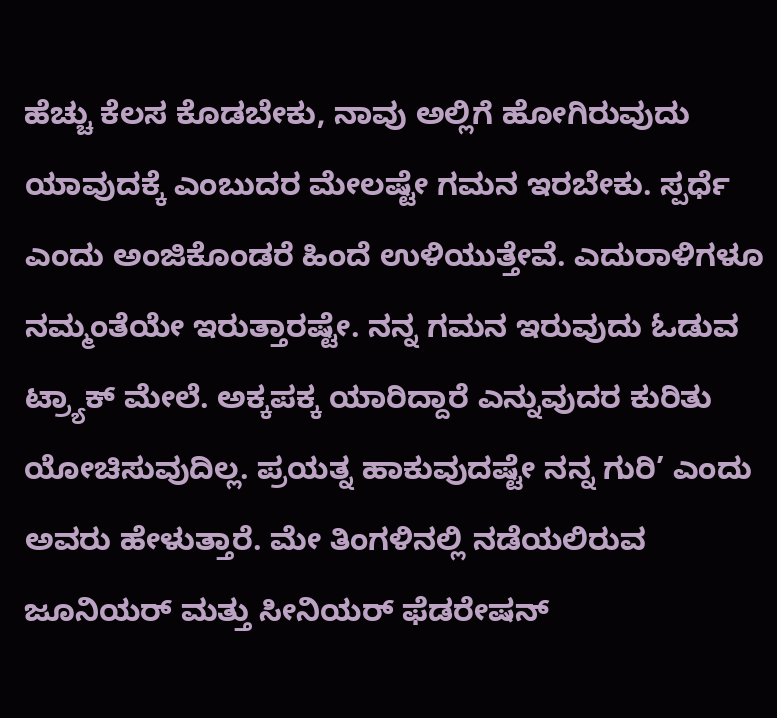ಹೆಚ್ಚು ಕೆಲಸ ಕೊಡಬೇಕು, ನಾವು ಅಲ್ಲಿಗೆ ಹೋಗಿರುವುದು ಯಾವುದಕ್ಕೆ ಎಂಬುದರ ಮೇಲಷ್ಟೇ ಗಮನ ಇರಬೇಕು. ಸ್ಪರ್ಧೆ ಎಂದು ಅಂಜಿಕೊಂಡರೆ ಹಿಂದೆ ಉಳಿಯುತ್ತೇವೆ. ಎದುರಾಳಿಗಳೂ ನಮ್ಮಂತೆಯೇ ಇರುತ್ತಾರಷ್ಟೇ. ನನ್ನ ಗಮನ ಇರುವುದು ಓಡುವ ಟ್ರ್ಯಾಕ್‌ ಮೇಲೆ. ಅಕ್ಕಪಕ್ಕ ಯಾರಿದ್ದಾರೆ ಎನ್ನುವುದರ ಕುರಿತು ಯೋಚಿಸುವುದಿಲ್ಲ. ಪ್ರಯತ್ನ ಹಾಕುವುದಷ್ಟೇ ನನ್ನ ಗುರಿ’ ಎಂದು ಅವರು ಹೇಳುತ್ತಾರೆ. ಮೇ ತಿಂಗಳಿನಲ್ಲಿ ನಡೆಯಲಿರುವ ಜೂನಿಯರ್ ಮತ್ತು ಸೀನಿಯರ್ ಫೆಡರೇಷನ್‌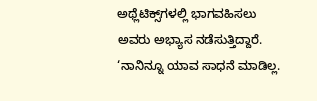ಅಥ್ಲೆಟಿಕ್ಸ್‌ಗಳಲ್ಲಿ ಭಾಗವಹಿಸಲು ಅವರು ಅಭ್ಯಾಸ ನಡೆಸುತ್ತಿದ್ದಾರೆ. ‘ನಾನಿನ್ನೂ ಯಾವ ಸಾಧನೆ ಮಾಡಿಲ್ಲ.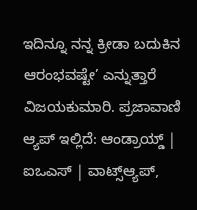ಇದಿನ್ನೂ ನನ್ನ ಕ್ರೀಡಾ ಬದುಕಿನ ಆರಂಭವಷ್ಟೇ’ ಎನ್ನುತ್ತಾರೆ ವಿಜಯಕುಮಾರಿ. ಪ್ರಜಾವಾಣಿ ಆ್ಯಪ್ ಇಲ್ಲಿದೆ: ಆಂಡ್ರಾಯ್ಡ್ | ಐಒಎಸ್ | ವಾಟ್ಸ್ಆ್ಯಪ್,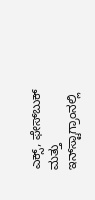ಎಕ್ಸ್, ಫೇಸ್‌ಬುಕ್ ಮತ್ತು ಇನ್‌ಸ್ಟಾಗ್ರಾಂನಲ್ಲಿ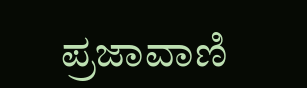ಪ್ರಜಾವಾಣಿ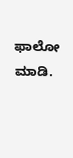ಫಾಲೋ ಮಾಡಿ.